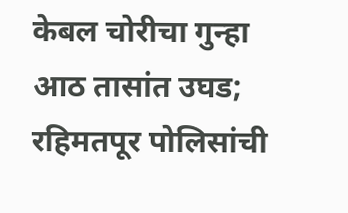केबल चोरीचा गुन्हा आठ तासांत उघड; रहिमतपूर पोलिसांची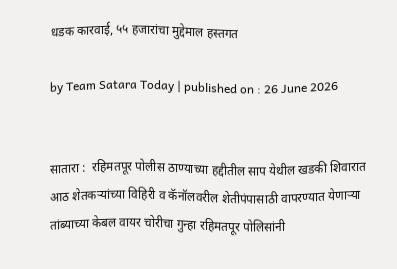धडक कारवाई, ५५ हजारांचा मुद्देमाल हस्तगत

by Team Satara Today | published on : 26 June 2026


सातारा :  रहिमतपूर पोलीस ठाण्याच्या हद्दीतील साप येथील खडकी शिवारात आठ शेतकऱ्यांच्या विहिरी व कॅनॉलवरील शेतीपंपासाठी वापरण्यात येणाऱ्या तांब्याच्या केबल वायर चोरीचा गुन्हा रहिमतपूर पोलिसांनी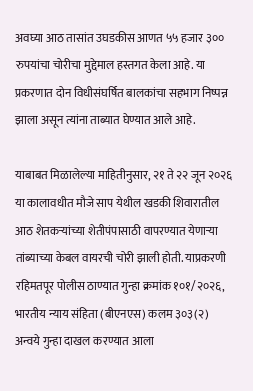अवघ्या आठ तासांत उघडकीस आणत ५५ हजार ३०० रुपयांचा चोरीचा मुद्देमाल हस्तगत केला आहे. या प्रकरणात दोन विधीसंघर्षित बालकांचा सहभाग निष्पन्न झाला असून त्यांना ताब्यात घेण्यात आले आहे.

याबाबत मिळालेल्या माहितीनुसार, २१ ते २२ जून २०२६ या कालावधीत मौजे साप येथील खडकी शिवारातील आठ शेतकऱ्यांच्या शेतीपंपासाठी वापरण्यात येणाऱ्या तांब्याच्या केबल वायरची चोरी झाली होती. याप्रकरणी रहिमतपूर पोलीस ठाण्यात गुन्हा क्रमांक १०१/२०२६, भारतीय न्याय संहिता (बीएनएस) कलम ३०३(२) अन्वये गुन्हा दाखल करण्यात आला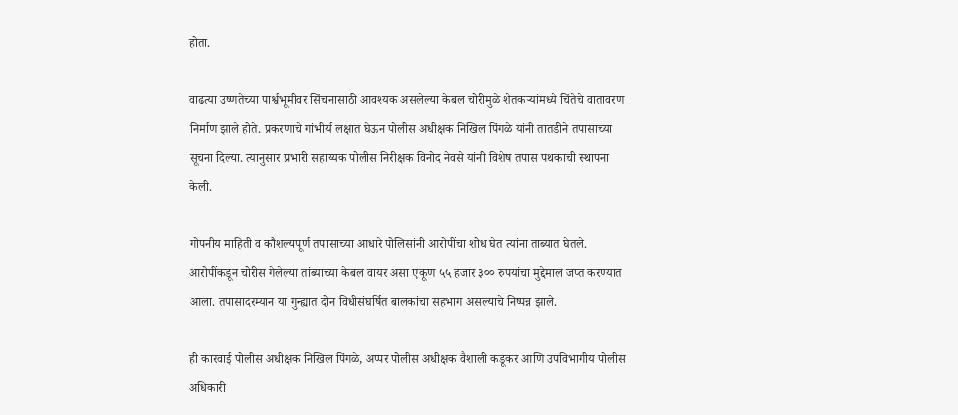होता.

वाढत्या उष्णतेच्या पार्श्वभूमीवर सिंचनासाठी आवश्यक असलेल्या केबल चोरीमुळे शेतकऱ्यांमध्ये चिंतेचे वातावरण निर्माण झाले होते. प्रकरणाचे गांभीर्य लक्षात घेऊन पोलीस अधीक्षक निखिल पिंगळे यांनी तातडीने तपासाच्या सूचना दिल्या. त्यानुसार प्रभारी सहाय्यक पोलीस निरीक्षक विनोद नेवसे यांनी विशेष तपास पथकाची स्थापना केली.

गोपनीय माहिती व कौशल्यपूर्ण तपासाच्या आधारे पोलिसांनी आरोपींचा शोध घेत त्यांना ताब्यात घेतले. आरोपींकडून चोरीस गेलेल्या तांब्याच्या केबल वायर असा एकूण ५५ हजार ३०० रुपयांचा मुद्देमाल जप्त करण्यात आला. तपासादरम्यान या गुन्ह्यात दोन विधीसंघर्षित बालकांचा सहभाग असल्याचे निष्पन्न झाले.

ही कारवाई पोलीस अधीक्षक निखिल पिंगळे, अप्पर पोलीस अधीक्षक वैशाली कडूकर आणि उपविभागीय पोलीस अधिकारी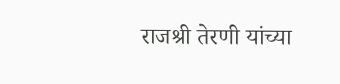राजश्री तेरणी यांच्या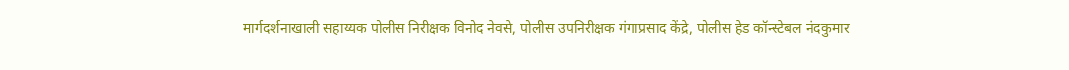मार्गदर्शनाखाली सहाय्यक पोलीस निरीक्षक विनोद नेवसे, पोलीस उपनिरीक्षक गंगाप्रसाद केंद्रे, पोलीस हेड कॉन्स्टेबल नंदकुमार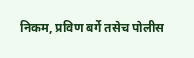निकम, प्रविण बर्गे तसेच पोलीस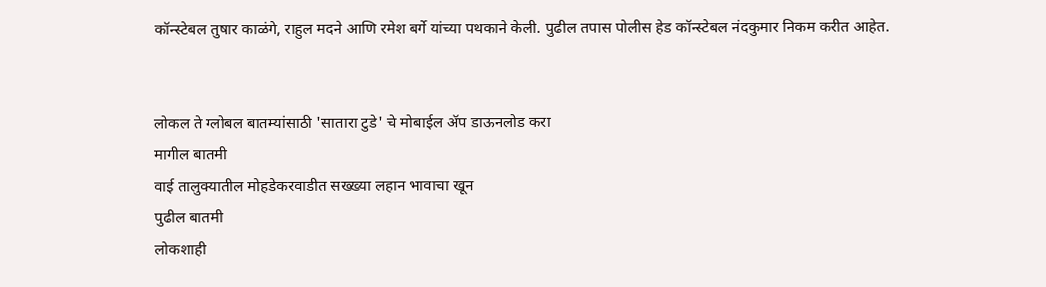कॉन्स्टेबल तुषार काळंगे, राहुल मदने आणि रमेश बर्गे यांच्या पथकाने केली. पुढील तपास पोलीस हेड कॉन्स्टेबल नंदकुमार निकम करीत आहेत.


लोकल ते ग्लोबल बातम्यांसाठी 'सातारा टुडे' चे मोबाईल ॲप डाऊनलोड करा
मागील बातमी
वाई तालुक्यातील मोहडेकरवाडीत सख्‍ख्‍या लहान भावाचा खून
पुढील बातमी
लोकशाही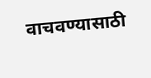वाचवण्यासाठी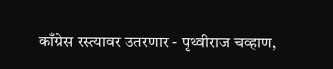काँग्रेस रस्त्यावर उतरणार - पृथ्वीराज चव्हाण,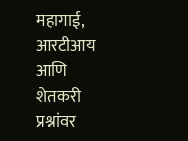महागाई, आरटीआय आणि शेतकरी प्रश्नांवर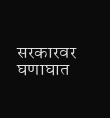सरकारवर घणाघात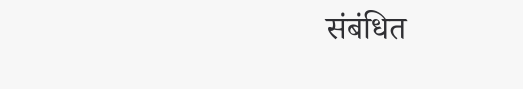संबंधित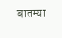बातम्या